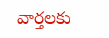వార్తలకు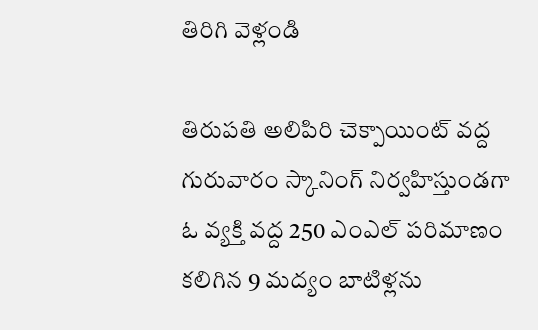తిరిగి వెళ్లండి

తిరుపతి అలిపిరి చెక్పాయింట్ వద్ద గురువారం స్కానింగ్ నిర్వహిస్తుండగా ఓ వ్యక్తి వద్ద 250 ఎంఎల్ పరిమాణం కలిగిన 9 మద్యం బాటిళ్లను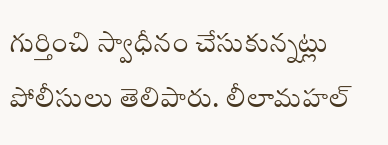గుర్తించి స్వాధీనం చేసుకున్నట్లు పోలీసులు తెలిపారు. లీలామహల్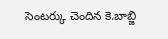సెంటర్కు చెందిన కె.బాబ్జి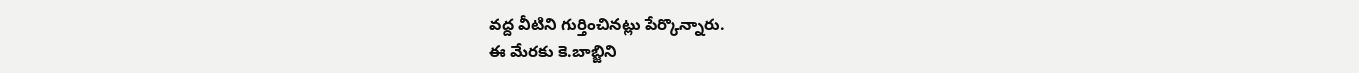వద్ద వీటిని గుర్తించినట్లు పేర్కొన్నారు.
ఈ మేరకు కె.బాబ్జిని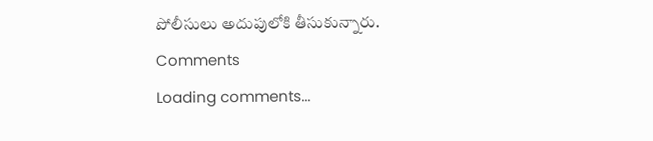పోలీసులు అదుపులోకి తీసుకున్నారు.
Comments
Loading comments...